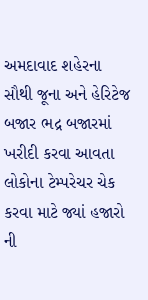અમદાવાદ શહેરના સૌથી જૂના અને હેરિટેજ બજાર ભદ્ર બજારમાં ખરીદી કરવા આવતા લોકોના ટેમ્પરેચર ચેક કરવા માટે જ્યાં હજારો ની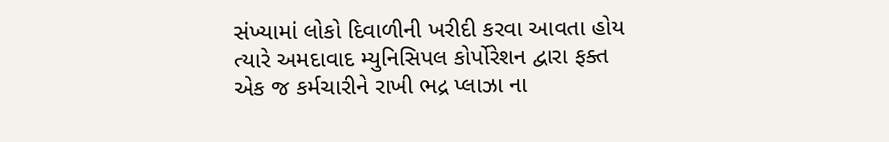સંખ્યામાં લોકો દિવાળીની ખરીદી કરવા આવતા હોય ત્યારે અમદાવાદ મ્યુનિસિપલ કોર્પોરેશન દ્વારા ફક્ત એક જ કર્મચારીને રાખી ભદ્ર પ્લાઝા ના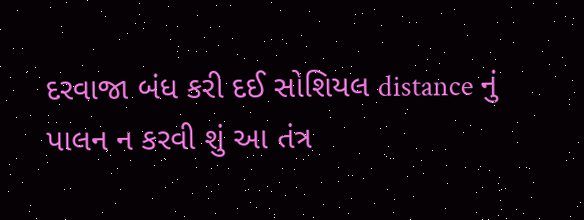દરવાજા બંધ કરી દઈ સોશિયલ distance નું પાલન ન કરવી શું આ તંત્ર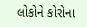લોકોને કોરોના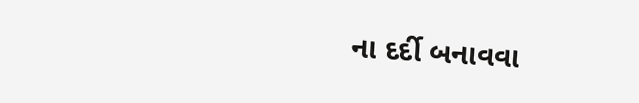ના દર્દી બનાવવા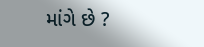માંગે છે ?